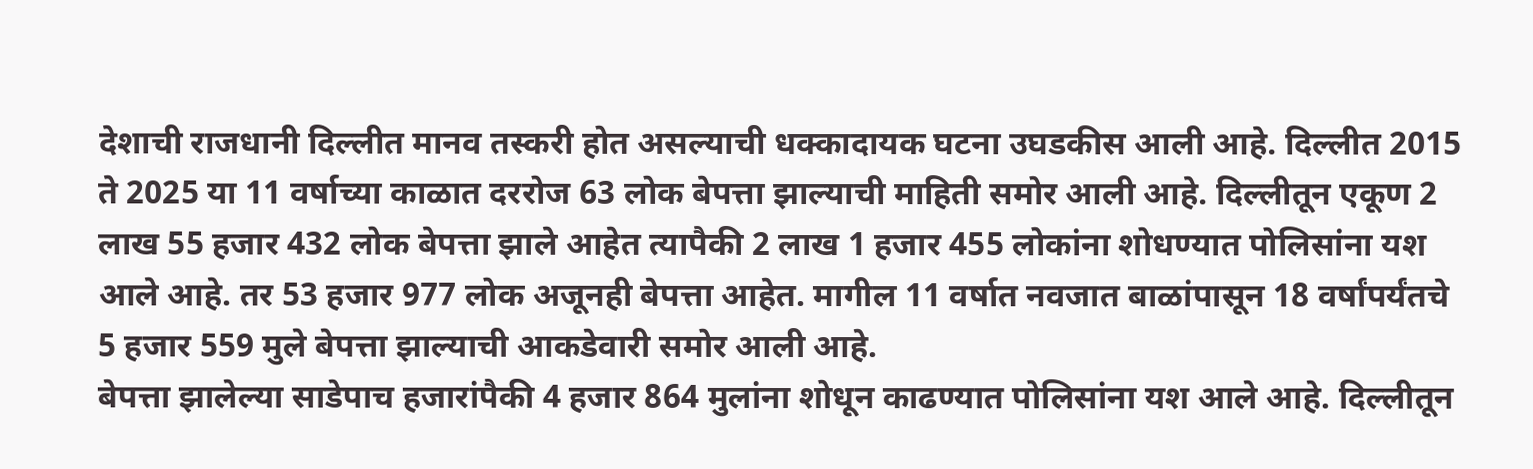देशाची राजधानी दिल्लीत मानव तस्करी होत असल्याची धक्कादायक घटना उघडकीस आली आहे. दिल्लीत 2015 ते 2025 या 11 वर्षाच्या काळात दररोज 63 लोक बेपत्ता झाल्याची माहिती समोर आली आहे. दिल्लीतून एकूण 2 लाख 55 हजार 432 लोक बेपत्ता झाले आहेत त्यापैकी 2 लाख 1 हजार 455 लोकांना शोधण्यात पोलिसांना यश आले आहे. तर 53 हजार 977 लोक अजूनही बेपत्ता आहेत. मागील 11 वर्षात नवजात बाळांपासून 18 वर्षांपर्यंतचे 5 हजार 559 मुले बेपत्ता झाल्याची आकडेवारी समोर आली आहे.
बेपत्ता झालेल्या साडेपाच हजारांपैकी 4 हजार 864 मुलांना शोधून काढण्यात पोलिसांना यश आले आहे. दिल्लीतून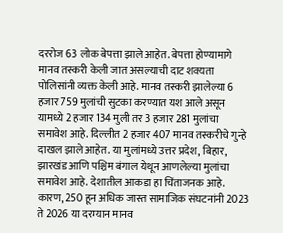दररोज 63 लोक बेपत्ता झाले आहेत. बेपत्ता होण्यामागे मानव तस्करी केली जात असल्याची दाट शक्यता पोलिसांनी व्यक्त केली आहे. मानव तस्करी झालेल्या 6 हजार 759 मुलांची सुटका करण्यात यश आले असून यामध्ये 2 हजार 134 मुली तर 3 हजार 281 मुलांचा समावेश आहे. दिल्लीत 2 हजार 407 मानव तस्करीचे गुन्हे दाखल झाले आहेत. या मुलांमध्ये उत्तर प्रदेश, बिहार, झारखंड आणि पश्चिम बंगाल येथून आणलेल्या मुलांचा समावेश आहे. देशातील आकडा हा चिंताजनक आहे. कारण, 250 हून अधिक जास्त सामाजिक संघटनांनी 2023 ते 2026 या दरम्यान मानव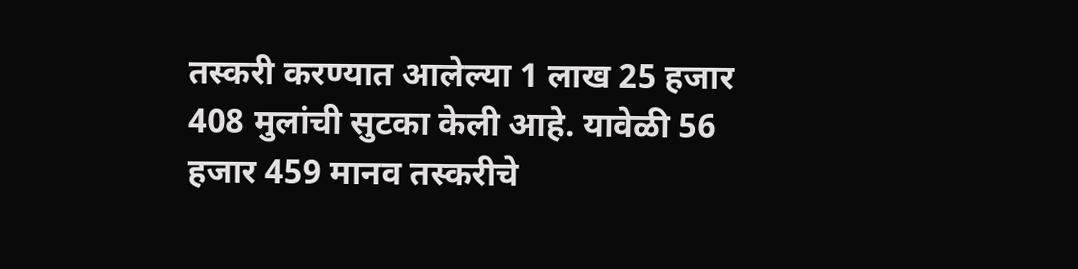तस्करी करण्यात आलेल्या 1 लाख 25 हजार 408 मुलांची सुटका केली आहे. यावेळी 56 हजार 459 मानव तस्करीचे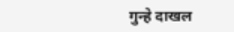गुन्हे दाखल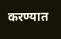करण्यात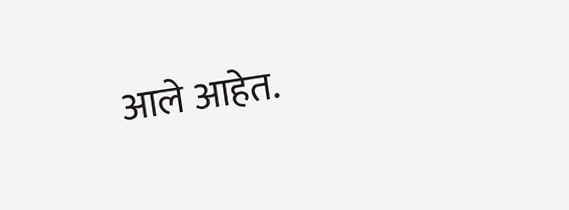आले आहेत.